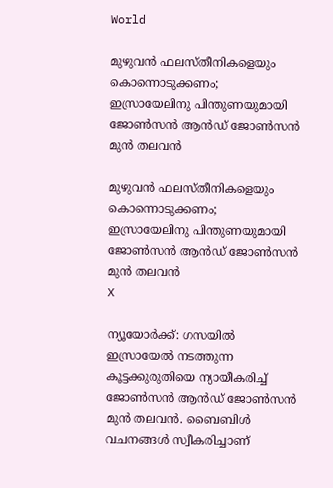World

മുഴുവന്‍ ഫലസ്തീനികളെയും കൊന്നൊടുക്കണം; ഇസ്രായേലിനു പിന്തുണയുമായി ജോണ്‍സന്‍ ആന്‍ഡ് ജോണ്‍സന്‍ മുന്‍ തലവന്‍

മുഴുവന്‍ ഫലസ്തീനികളെയും കൊന്നൊടുക്കണം; ഇസ്രായേലിനു പിന്തുണയുമായി ജോണ്‍സന്‍ ആന്‍ഡ് ജോണ്‍സന്‍ മുന്‍ തലവന്‍
X

ന്യൂയോര്‍ക്ക്: ഗസയില്‍ ഇസ്രായേല്‍ നടത്തുന്ന കൂട്ടക്കുരുതിയെ ന്യായീകരിച്ച് ജോണ്‍സന്‍ ആന്‍ഡ് ജോണ്‍സന്‍ മുന്‍ തലവന്‍. ബൈബിള്‍ വചനങ്ങള്‍ സ്വീകരിച്ചാണ്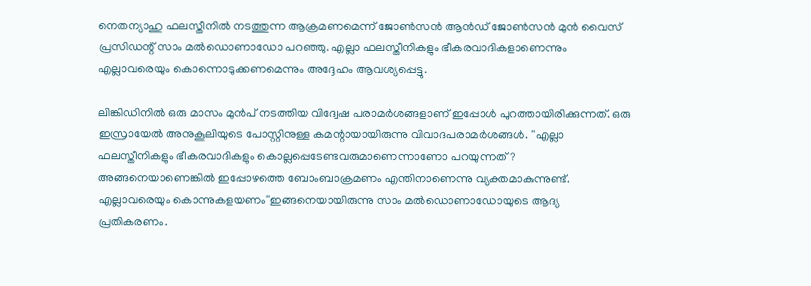നെതന്യാഹു ഫലസ്തീനില്‍ നടത്തുന്ന ആക്രമണമെന്ന് ജോണ്‍സന്‍ ആന്‍ഡ് ജോണ്‍സന്‍ മുന്‍ വൈസ് പ്രസിഡന്റ് സാം മല്‍ഡൊണാഡോ പറഞ്ഞു. എല്ലാ ഫലസ്തീനികളും ഭീകരവാദികളാണെന്നും എല്ലാവരെയും കൊന്നൊടുക്കണമെന്നും അദ്ദേഹം ആവശ്യപ്പെട്ടു.

ലിങ്കിഡിനില്‍ ഒരു മാസം മുന്‍പ് നടത്തിയ വിദ്വേഷ പരാമര്‍ശങ്ങളാണ് ഇപ്പോള്‍ പുറത്തായിരിക്കുന്നത്. ഒരു ഇസ്രായേല്‍ അനുകൂലിയുടെ പോസ്റ്റിനുള്ള കമന്റായായിരുന്നു വിവാദപരാമര്‍ശങ്ങള്‍. ''എല്ലാ ഫലസ്തീനികളും ഭീകരവാദികളും കൊല്ലപ്പെടേണ്ടവരുമാണെന്നാണോ പറയുന്നത്? അങ്ങനെയാണെങ്കില്‍ ഇപ്പോഴത്തെ ബോംബാക്രമണം എന്തിനാണെന്നു വ്യക്തമാകുന്നുണ്ട്. എല്ലാവരെയും കൊന്നുകളയണം''ഇങ്ങനെയായിരുന്നു സാം മല്‍ഡൊണാഡോയുടെ ആദ്യ പ്രതികരണം.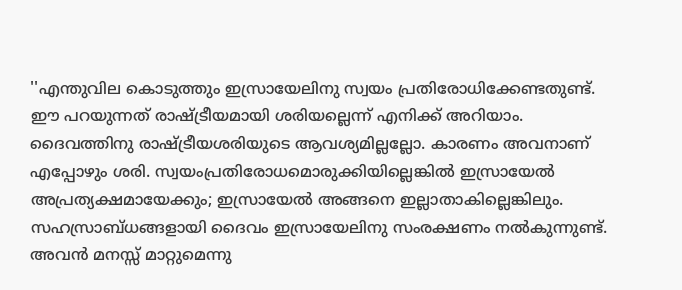''എന്തുവില കൊടുത്തും ഇസ്രായേലിനു സ്വയം പ്രതിരോധിക്കേണ്ടതുണ്ട്. ഈ പറയുന്നത് രാഷ്ട്രീയമായി ശരിയല്ലെന്ന് എനിക്ക് അറിയാം. ദൈവത്തിനു രാഷ്ട്രീയശരിയുടെ ആവശ്യമില്ലല്ലോ. കാരണം അവനാണ് എപ്പോഴും ശരി. സ്വയംപ്രതിരോധമൊരുക്കിയില്ലെങ്കില്‍ ഇസ്രായേല്‍ അപ്രത്യക്ഷമായേക്കും; ഇസ്രായേല്‍ അങ്ങനെ ഇല്ലാതാകില്ലെങ്കിലും. സഹസ്രാബ്ധങ്ങളായി ദൈവം ഇസ്രായേലിനു സംരക്ഷണം നല്‍കുന്നുണ്ട്. അവന്‍ മനസ്സ് മാറ്റുമെന്നു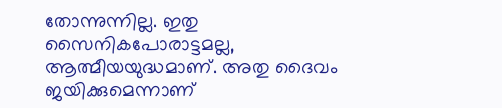തോന്നുന്നില്ല. ഇതു സൈനികപോരാട്ടമല്ല, ആത്മീയയുദ്ധമാണ്. അതു ദൈവം ജയിക്കുമെന്നാണ്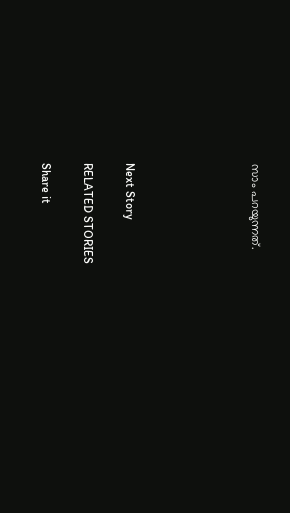സാം പറയുന്നത്.





Next Story

RELATED STORIES

Share it